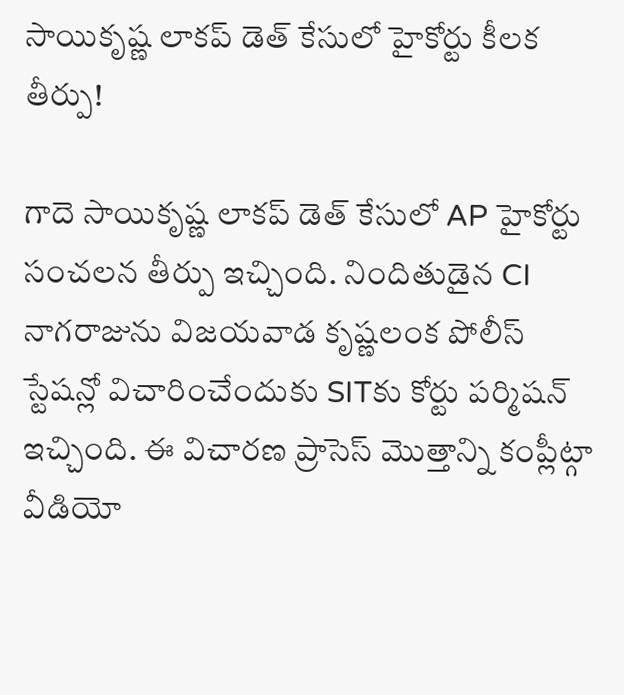సాయికృష్ణ లాకప్ డెత్ కేసులో హైకోర్టు కీలక తీర్పు!

గాదె సాయికృష్ణ లాకప్ డెత్ కేసులో AP హైకోర్టు సంచలన తీర్పు ఇచ్చింది. నిందితుడైన CI నాగరాజును విజయవాడ కృష్ణలంక పోలీస్ స్టేషన్లో విచారించేందుకు SITకు కోర్టు పర్మిషన్ ఇచ్చింది. ఈ విచారణ ప్రాసెస్ మొత్తాన్ని కంప్లీట్గా వీడియో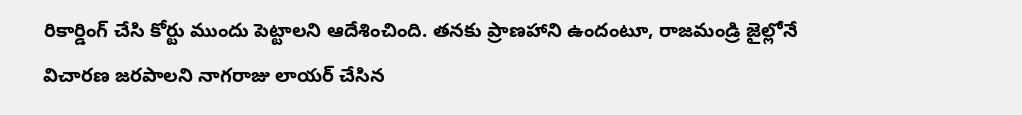రికార్డింగ్ చేసి కోర్టు ముందు పెట్టాలని ఆదేశించింది. తనకు ప్రాణహాని ఉందంటూ, రాజమండ్రి జైల్లోనే విచారణ జరపాలని నాగరాజు లాయర్ చేసిన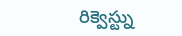రిక్వెస్ట్ను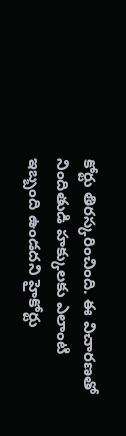కోర్టు తిరస్కరించింది. ఈ విచారణతో నిందితుడి హక్కులకు ఎలాంటి ఇబ్బంది ఉండదని హైకోర్టు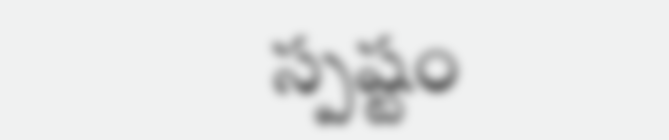స్పష్టం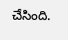చేసింది.